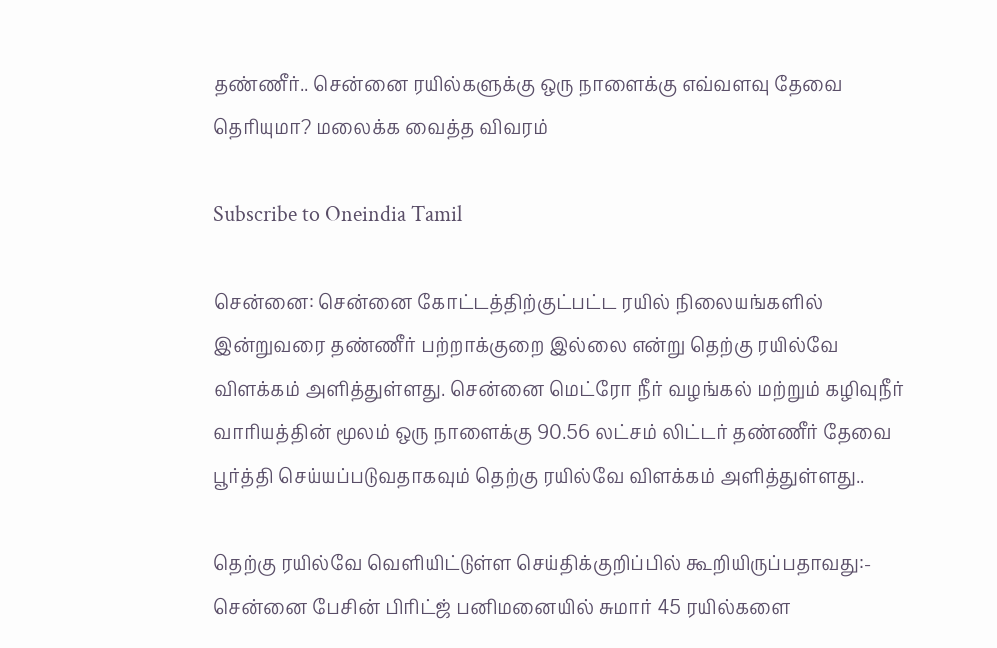தண்ணீர்.. சென்னை ரயில்களுக்கு ஒரு நாளைக்கு எவ்வளவு தேவை தெரியுமா? மலைக்க வைத்த விவரம்

Subscribe to Oneindia Tamil

சென்னை: சென்னை கோட்டத்திற்குட்பட்ட ரயில் நிலையங்களில் இன்றுவரை தண்ணீர் பற்றாக்குறை இல்லை என்று தெற்கு ரயில்வே விளக்கம் அளித்துள்ளது. சென்னை மெட்ரோ நீர் வழங்கல் மற்றும் கழிவுநீர் வாரியத்தின் மூலம் ஒரு நாளைக்கு 90.56 லட்சம் லிட்டர் தண்ணீர் தேவை பூர்த்தி செய்யப்படுவதாகவும் தெற்கு ரயில்வே விளக்கம் அளித்துள்ளது..

தெற்கு ரயில்வே வெளியிட்டுள்ள செய்திக்குறிப்பில் கூறியிருப்பதாவது:- சென்னை பேசின் பிரிட்ஜ் பனிமனையில் சுமார் 45 ரயில்களை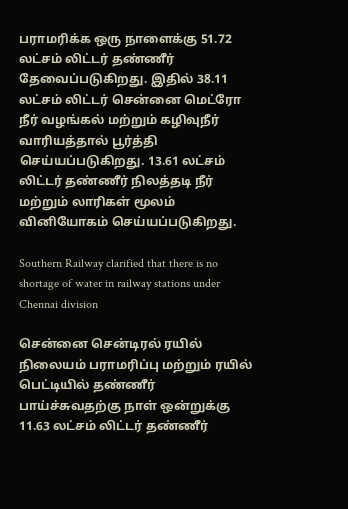பராமரிக்க ஒரு நாளைக்கு 51.72 லட்சம் லிட்டர் தண்ணீர் தேவைப்படுகிறது. இதில் 38.11 லட்சம் லிட்டர் சென்னை மெட்ரோ நீர் வழங்கல் மற்றும் கழிவுநீர் வாரியத்தால் பூர்த்தி செய்யப்படுகிறது. 13.61 லட்சம் லிட்டர் தண்ணீர் நிலத்தடி நீர் மற்றும் லாரிகள் மூலம் வினியோகம் செய்யப்படுகிறது.

Southern Railway clarified that there is no shortage of water in railway stations under Chennai division

சென்னை சென்டிரல் ரயில் நிலையம் பராமரிப்பு மற்றும் ரயில் பெட்டியில் தண்ணீர் பாய்ச்சுவதற்கு நாள் ஒன்றுக்கு 11.63 லட்சம் லிட்டர் தண்ணீர்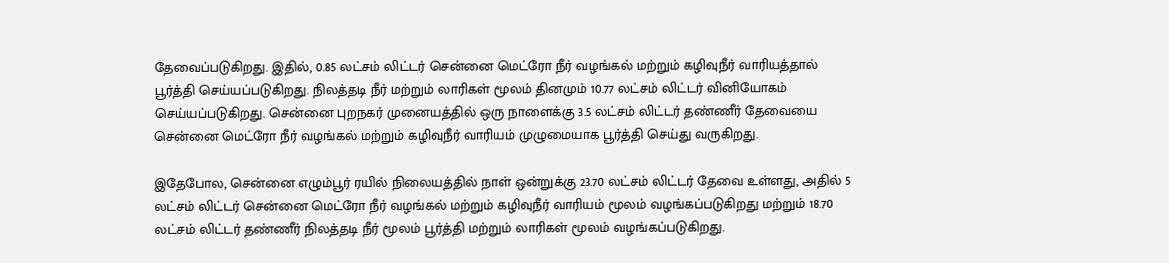தேவைப்படுகிறது. இதில், 0.85 லட்சம் லிட்டர் சென்னை மெட்ரோ நீர் வழங்கல் மற்றும் கழிவுநீர் வாரியத்தால் பூர்த்தி செய்யப்படுகிறது. நிலத்தடி நீர் மற்றும் லாரிகள் மூலம் தினமும் 10.77 லட்சம் லிட்டர் வினியோகம் செய்யப்படுகிறது. சென்னை புறநகர் முனையத்தில் ஒரு நாளைக்கு 3.5 லட்சம் லிட்டர் தண்ணீர் தேவையை சென்னை மெட்ரோ நீர் வழங்கல் மற்றும் கழிவுநீர் வாரியம் முழுமையாக பூர்த்தி செய்து வருகிறது.

இதேபோல, சென்னை எழும்பூர் ரயில் நிலையத்தில் நாள் ஒன்றுக்கு 23.70 லட்சம் லிட்டர் தேவை உள்ளது, அதில் 5 லட்சம் லிட்டர் சென்னை மெட்ரோ நீர் வழங்கல் மற்றும் கழிவுநீர் வாரியம் மூலம் வழங்கப்படுகிறது மற்றும் 18.70 லட்சம் லிட்டர் தண்ணீர் நிலத்தடி நீர் மூலம் பூர்த்தி மற்றும் லாரிகள் மூலம் வழங்கப்படுகிறது.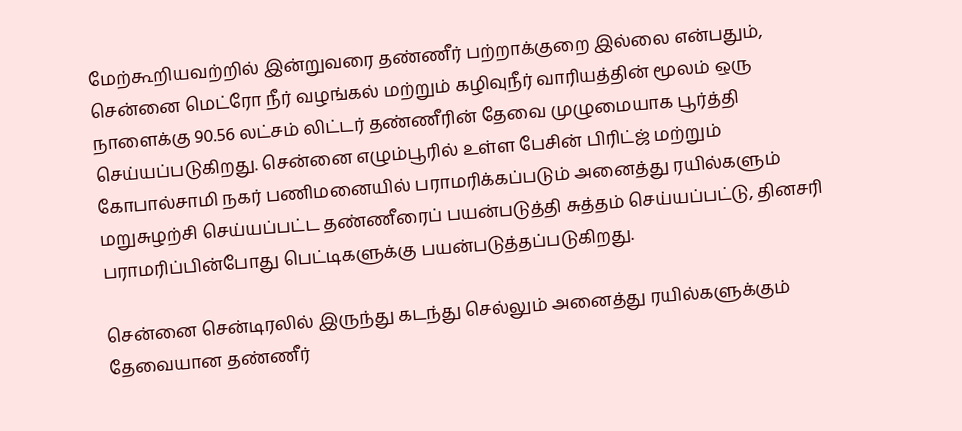மேற்கூறியவற்றில் இன்றுவரை தண்ணீர் பற்றாக்குறை இல்லை என்பதும், சென்னை மெட்ரோ நீர் வழங்கல் மற்றும் கழிவுநீர் வாரியத்தின் மூலம் ஒரு நாளைக்கு 90.56 லட்சம் லிட்டர் தண்ணீரின் தேவை முழுமையாக பூர்த்தி செய்யப்படுகிறது. சென்னை எழும்பூரில் உள்ள பேசின் பிரிட்ஜ் மற்றும் கோபால்சாமி நகர் பணிமனையில் பராமரிக்கப்படும் அனைத்து ரயில்களும் மறுசுழற்சி செய்யப்பட்ட தண்ணீரைப் பயன்படுத்தி சுத்தம் செய்யப்பட்டு, தினசரி பராமரிப்பின்போது பெட்டிகளுக்கு பயன்படுத்தப்படுகிறது.

சென்னை சென்டிரலில் இருந்து கடந்து செல்லும் அனைத்து ரயில்களுக்கும் தேவையான தண்ணீர்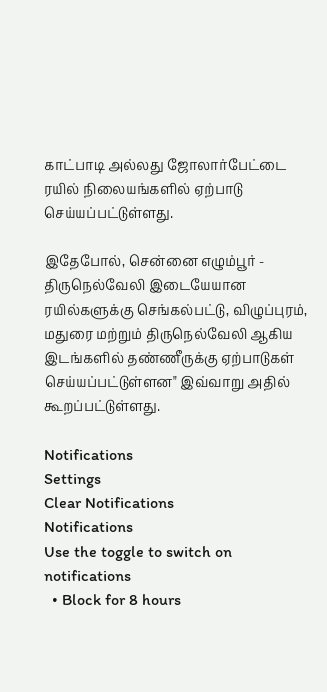காட்பாடி அல்லது ஜோலார்பேட்டை ரயில் நிலையங்களில் ஏற்பாடு செய்யப்பட்டுள்ளது.

இதேபோல், சென்னை எழும்பூர் - திருநெல்வேலி இடையேயான ரயில்களுக்கு செங்கல்பட்டு, விழுப்புரம், மதுரை மற்றும் திருநெல்வேலி ஆகிய இடங்களில் தண்ணீருக்கு ஏற்பாடுகள் செய்யப்பட்டுள்ளன" இவ்வாறு அதில் கூறப்பட்டுள்ளது.

Notifications
Settings
Clear Notifications
Notifications
Use the toggle to switch on notifications
  • Block for 8 hours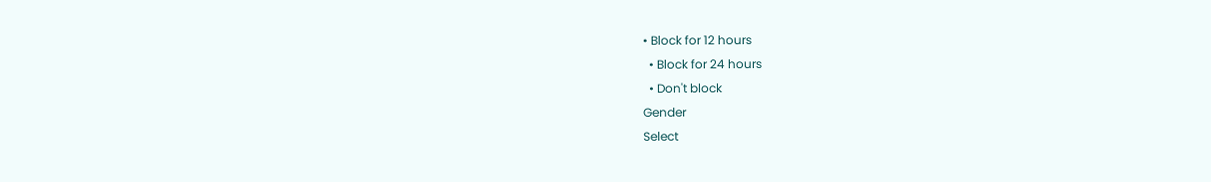• Block for 12 hours
  • Block for 24 hours
  • Don't block
Gender
Select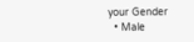your Gender
  • Male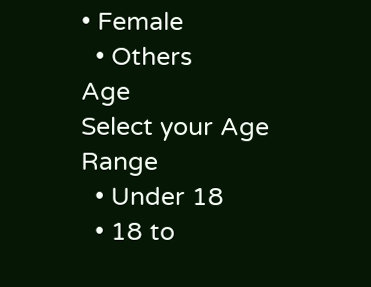• Female
  • Others
Age
Select your Age Range
  • Under 18
  • 18 to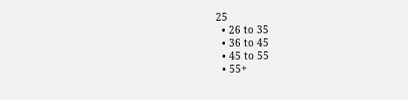25
  • 26 to 35
  • 36 to 45
  • 45 to 55
  • 55+